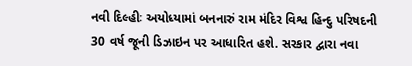નવી દિલ્હીઃ અયોધ્યામાં બનનારું રામ મંદિર વિશ્વ હિન્દુ પરિષદની 30 વર્ષ જૂની ડિઝાઇન પર આધારિત હશે. સરકાર દ્વારા નવા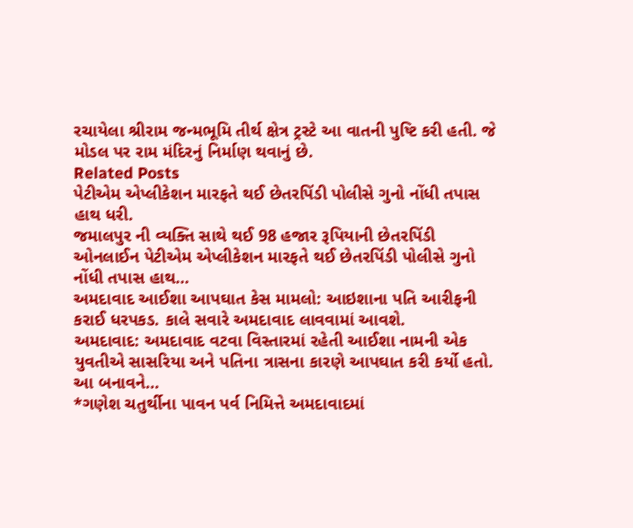રચાયેલા શ્રીરામ જન્મભૂમિ તીર્થ ક્ષેત્ર ટ્રસ્ટે આ વાતની પુષ્ટિ કરી હતી. જે મોડલ પર રામ મંદિરનું નિર્માણ થવાનું છે.
Related Posts
પેટીએમ એપ્લીકેશન મારફતે થઈ છેતરપિંડી પોલીસે ગુનો નોંધી તપાસ હાથ ધરી.
જમાલપુર ની વ્યક્તિ સાથે થઈ 98 હજાર રૂપિયાની છેતરપિંડી ઓનલાઈન પેટીએમ એપ્લીકેશન મારફતે થઈ છેતરપિંડી પોલીસે ગુનો નોંધી તપાસ હાથ…
અમદાવાદ આઈશા આપઘાત કેસ મામલો: આઇશાના પતિ આરીફની કરાઈ ધરપકડ. કાલે સવારે અમદાવાદ લાવવામાં આવશે.
અમદાવાદ: અમદાવાદ વટવા વિસ્તારમાં રહેતી આઈશા નામની એક યુવતીએ સાસરિયા અને પતિના ત્રાસના કારણે આપઘાત કરી કર્યો હતો. આ બનાવને…
*ગણેશ ચતુર્થીના પાવન પર્વ નિમિત્તે અમદાવાદમાં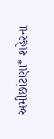અમીછાંટણા* શહેરના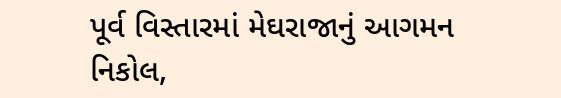પૂર્વ વિસ્તારમાં મેઘરાજાનું આગમન નિકોલ,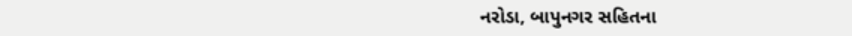નરોડા, બાપુનગર સહિતના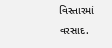વિસ્તારમાં વરસાદ.